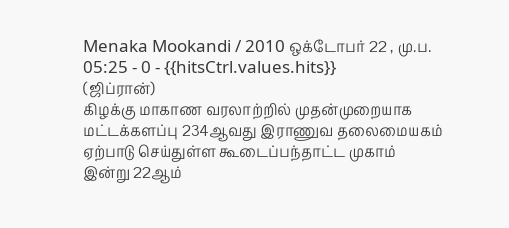Menaka Mookandi / 2010 ஒக்டோபர் 22 , மு.ப. 05:25 - 0 - {{hitsCtrl.values.hits}}
(ஜிப்ரான்)
கிழக்கு மாகாண வரலாற்றில் முதன்முறையாக மட்டக்களப்பு 234ஆவது இராணுவ தலைமையகம் ஏற்பாடு செய்துள்ள கூடைப்பந்தாட்ட முகாம் இன்று 22ஆம்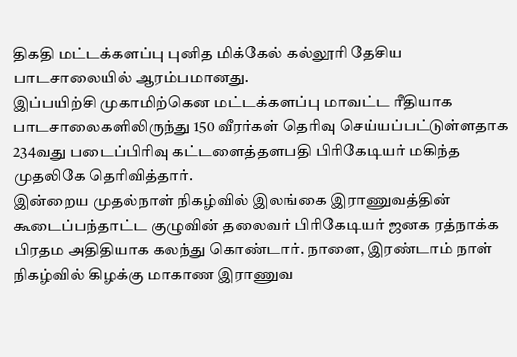திகதி மட்டக்களப்பு புனித மிக்கேல் கல்லூரி தேசிய பாடசாலையில் ஆரம்பமானது.
இப்பயிற்சி முகாமிற்கென மட்டக்களப்பு மாவட்ட ரீதியாக பாடசாலைகளிலிருந்து 150 வீரர்கள் தெரிவு செய்யப்பட்டுள்ளதாக 234வது படைப்பிரிவு கட்டளைத்தளபதி பிரிகேடியர் மகிந்த முதலிகே தெரிவித்தார்.
இன்றைய முதல்நாள் நிகழ்வில் இலங்கை இராணுவத்தின் கூடைப்பந்தாட்ட குழுவின் தலைவர் பிரிகேடியர் ஜனக ரத்நாக்க பிரதம அதிதியாக கலந்து கொண்டார். நாளை, இரண்டாம் நாள் நிகழ்வில் கிழக்கு மாகாண இராணுவ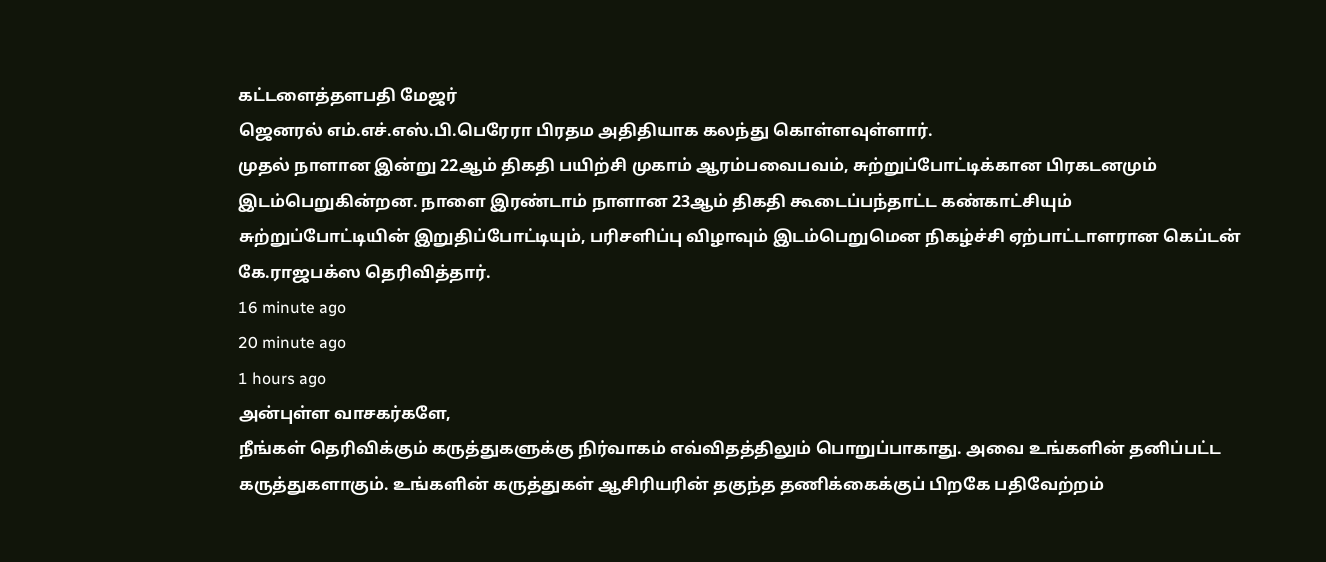கட்டளைத்தளபதி மேஜர்
ஜெனரல் எம்.எச்.எஸ்.பி.பெரேரா பிரதம அதிதியாக கலந்து கொள்ளவுள்ளார்.
முதல் நாளான இன்று 22ஆம் திகதி பயிற்சி முகாம் ஆரம்பவைபவம், சுற்றுப்போட்டிக்கான பிரகடனமும் இடம்பெறுகின்றன. நாளை இரண்டாம் நாளான 23ஆம் திகதி கூடைப்பந்தாட்ட கண்காட்சியும்
சுற்றுப்போட்டியின் இறுதிப்போட்டியும், பரிசளிப்பு விழாவும் இடம்பெறுமென நிகழ்ச்சி ஏற்பாட்டாளரான கெப்டன் கே.ராஜபக்ஸ தெரிவித்தார்.
16 minute ago
20 minute ago
1 hours ago
அன்புள்ள வாசகர்களே,
நீங்கள் தெரிவிக்கும் கருத்துகளுக்கு நிர்வாகம் எவ்விதத்திலும் பொறுப்பாகாது. அவை உங்களின் தனிப்பட்ட கருத்துகளாகும். உங்களின் கருத்துகள் ஆசிரியரின் தகுந்த தணிக்கைக்குப் பிறகே பதிவேற்றம்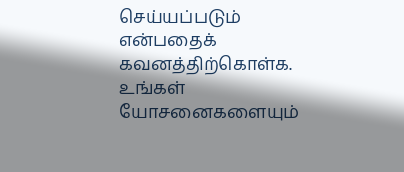செய்யப்படும் என்பதைக் கவனத்திற்கொள்க. உங்கள் யோசனைகளையும்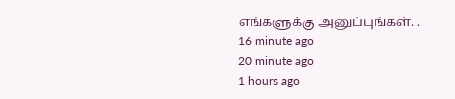எங்களுக்கு அனுப்புங்கள். .
16 minute ago
20 minute ago
1 hours ago